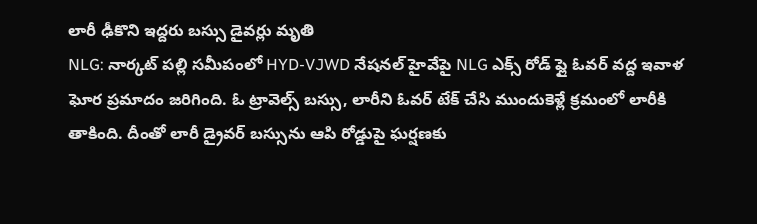లారీ ఢీకొని ఇద్దరు బస్సు డైవర్లు మృతి
NLG: నార్కట్ పల్లి సమీపంలో HYD-VJWD నేషనల్ హైవేపై NLG ఎక్స్ రోడ్ ఫ్లై ఓవర్ వద్ద ఇవాళ ఘోర ప్రమాదం జరిగింది. ఓ ట్రావెల్స్ బస్సు, లారీని ఓవర్ టేక్ చేసి ముందుకెళ్లే క్రమంలో లారీకి తాకింది. దీంతో లారీ డ్రైవర్ బస్సును ఆపి రోడ్డుపై ఘర్షణకు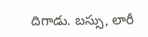దిగాడు. బస్సు, లారీ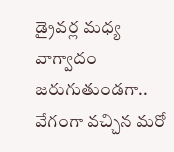డ్రైవర్ల మధ్య వాగ్వాదం జరుగుతుండగా.. వేగంగా వచ్చిన మరో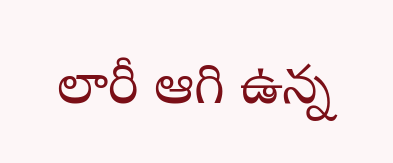లారీ ఆగి ఉన్న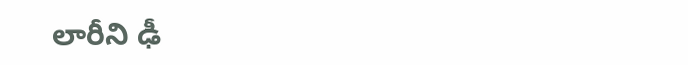లారీని ఢీ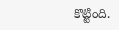కొట్టింది.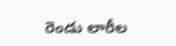రెండు లారీల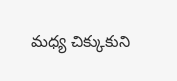మధ్య చిక్కుకుని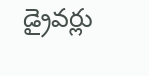డ్రైవర్లు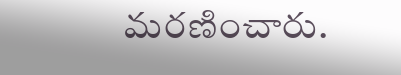మరణించారు.